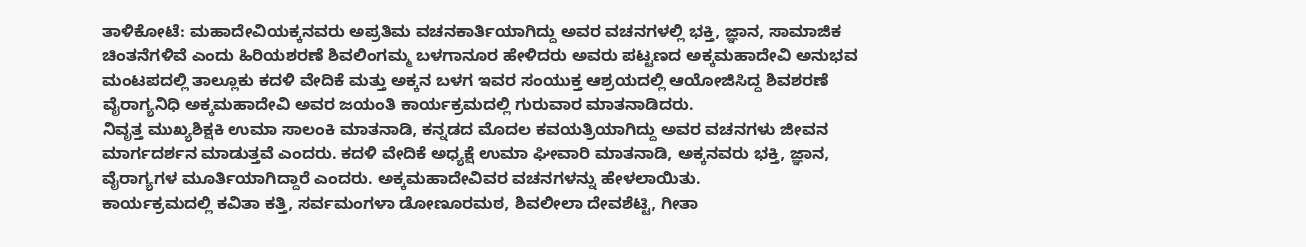ತಾಳಿಕೋಟೆ: ಮಹಾದೇವಿಯಕ್ಕನವರು ಅಪ್ರತಿಮ ವಚನಕಾರ್ತಿಯಾಗಿದ್ದು ಅವರ ವಚನಗಳಲ್ಲಿ ಭಕ್ತಿ, ಜ್ಞಾನ, ಸಾಮಾಜಿಕ ಚಿಂತನೆಗಳಿವೆ ಎಂದು ಹಿರಿಯಶರಣೆ ಶಿವಲಿಂಗಮ್ಮ ಬಳಗಾನೂರ ಹೇಳಿದರು ಅವರು ಪಟ್ಟಣದ ಅಕ್ಕಮಹಾದೇವಿ ಅನುಭವ ಮಂಟಪದಲ್ಲಿ ತಾಲ್ಲೂಕು ಕದಳಿ ವೇದಿಕೆ ಮತ್ತು ಅಕ್ಕನ ಬಳಗ ಇವರ ಸಂಯುಕ್ತ ಆಶ್ರಯದಲ್ಲಿ ಆಯೋಜಿಸಿದ್ದ ಶಿವಶರಣೆ ವೈರಾಗ್ಯನಿಧಿ ಅಕ್ಕಮಹಾದೇವಿ ಅವರ ಜಯಂತಿ ಕಾರ್ಯಕ್ರಮದಲ್ಲಿ ಗುರುವಾರ ಮಾತನಾಡಿದರು.
ನಿವೃತ್ತ ಮುಖ್ಯಶಿಕ್ಷಕಿ ಉಮಾ ಸಾಲಂಕಿ ಮಾತನಾಡಿ, ಕನ್ನಡದ ಮೊದಲ ಕವಯತ್ರಿಯಾಗಿದ್ದು ಅವರ ವಚನಗಳು ಜೀವನ ಮಾರ್ಗದರ್ಶನ ಮಾಡುತ್ತವೆ ಎಂದರು. ಕದಳಿ ವೇದಿಕೆ ಅಧ್ಯಕ್ಷೆ ಉಮಾ ಘೀವಾರಿ ಮಾತನಾಡಿ, ಅಕ್ಕನವರು ಭಕ್ತಿ, ಜ್ಞಾನ, ವೈರಾಗ್ಯಗಳ ಮೂರ್ತಿಯಾಗಿದ್ದಾರೆ ಎಂದರು. ಅಕ್ಕಮಹಾದೇವಿವರ ವಚನಗಳನ್ನು ಹೇಳಲಾಯಿತು.
ಕಾರ್ಯಕ್ರಮದಲ್ಲಿ ಕವಿತಾ ಕತ್ತಿ, ಸರ್ವಮಂಗಳಾ ಡೋಣೂರಮಠ, ಶಿವಲೀಲಾ ದೇವಶೆಟ್ಟಿ, ಗೀತಾ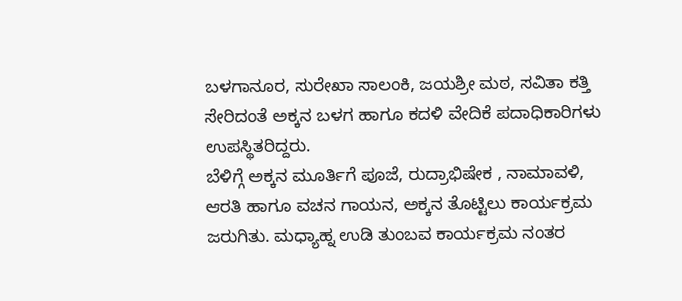ಬಳಗಾನೂರ, ಸುರೇಖಾ ಸಾಲಂಕಿ, ಜಯಶ್ರೀ ಮಠ, ಸವಿತಾ ಕತ್ತಿ ಸೇರಿದಂತೆ ಅಕ್ಕನ ಬಳಗ ಹಾಗೂ ಕದಳಿ ವೇದಿಕೆ ಪದಾಧಿಕಾರಿಗಳು ಉಪಸ್ಥಿತರಿದ್ದರು.
ಬೆಳಿಗ್ಗೆ ಅಕ್ಕನ ಮೂರ್ತಿಗೆ ಪೂಜೆ, ರುದ್ರಾಭಿಷೇಕ , ನಾಮಾವಳಿ, ಆರತಿ ಹಾಗೂ ವಚನ ಗಾಯನ, ಅಕ್ಕನ ತೊಟ್ಟಿಲು ಕಾರ್ಯಕ್ರಮ ಜರುಗಿತು. ಮಧ್ಯಾಹ್ನ ಉಡಿ ತುಂಬವ ಕಾರ್ಯಕ್ರಮ ನಂತರ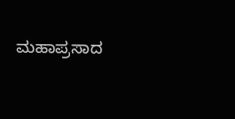ಮಹಾಪ್ರಸಾದ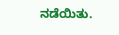ನಡೆಯಿತು.